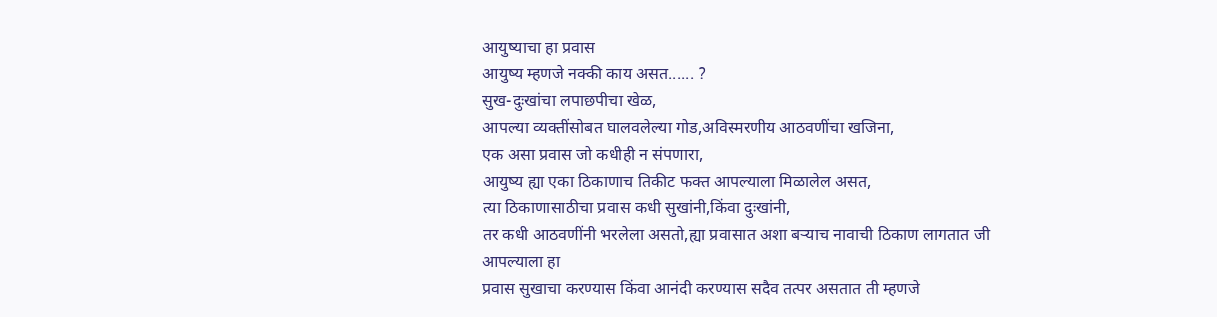आयुष्याचा हा प्रवास
आयुष्य म्हणजे नक्की काय असत...... ?
सुख-दुःखांचा लपाछपीचा खेळ,
आपल्या व्यक्तींसोबत घालवलेल्या गोड,अविस्मरणीय आठवणींचा खजिना,
एक असा प्रवास जो कधीही न संपणारा,
आयुष्य ह्या एका ठिकाणाच तिकीट फक्त आपल्याला मिळालेल असत,
त्या ठिकाणासाठीचा प्रवास कधी सुखांनी,किंवा दुःखांनी,
तर कधी आठवणींनी भरलेला असतो,ह्या प्रवासात अशा बऱ्याच नावाची ठिकाण लागतात जी आपल्याला हा
प्रवास सुखाचा करण्यास किंवा आनंदी करण्यास सदैव तत्पर असतात ती म्हणजे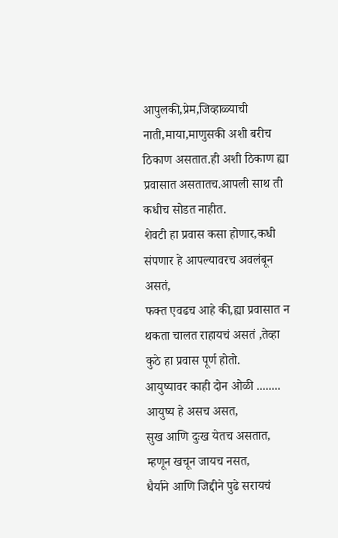आपुलकी,प्रेम,जिव्हाळ्याची नाती,माया,माणुसकी अशी बरीच ठिकाण असतात.ही अशी ठिकाण ह्या प्रवासात असतातच.आपली साथ ती कधीच सोडत नाहीत.
शेवटी हा प्रवास कसा होणार,कधी संपणार हे आपल्यावरच अवलंबून असतं,
फक्त एवढच आहे की,ह्या प्रवासात न थकता चालत राहायचं असतं ,तेव्हा कुठे हा प्रवास पूर्ण होतो.
आयुष्यावर काही दोन ओळी ........
आयुष्य हे असच असत,
सुख आणि दुःख येतच असतात,
म्हणून खचून जायच नसत,
धैर्याने आणि जिद्दीने पुढे सरायचं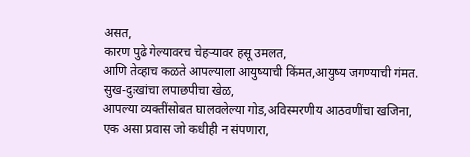असत,
कारण पुढे गेल्यावरच चेहऱ्यावर हसू उमलत,
आणि तेव्हाच कळते आपल्याला आयुष्याची किंमत,आयुष्य जगण्याची गंमत.
सुख-दुःखांचा लपाछपीचा खेळ,
आपल्या व्यक्तींसोबत घालवलेल्या गोड,अविस्मरणीय आठवणींचा खजिना,
एक असा प्रवास जो कधीही न संपणारा,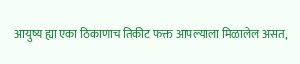आयुष्य ह्या एका ठिकाणाच तिकीट फक्त आपल्याला मिळालेल असत,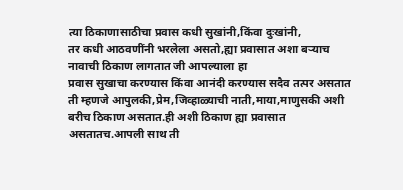त्या ठिकाणासाठीचा प्रवास कधी सुखांनी,किंवा दुःखांनी,
तर कधी आठवणींनी भरलेला असतो,ह्या प्रवासात अशा बऱ्याच नावाची ठिकाण लागतात जी आपल्याला हा
प्रवास सुखाचा करण्यास किंवा आनंदी करण्यास सदैव तत्पर असतात ती म्हणजे आपुलकी,प्रेम,जिव्हाळ्याची नाती,माया,माणुसकी अशी बरीच ठिकाण असतात.ही अशी ठिकाण ह्या प्रवासात असतातच.आपली साथ ती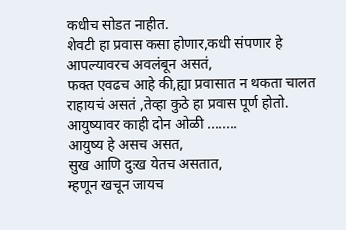कधीच सोडत नाहीत.
शेवटी हा प्रवास कसा होणार,कधी संपणार हे आपल्यावरच अवलंबून असतं,
फक्त एवढच आहे की,ह्या प्रवासात न थकता चालत राहायचं असतं ,तेव्हा कुठे हा प्रवास पूर्ण होतो.
आयुष्यावर काही दोन ओळी ........
आयुष्य हे असच असत,
सुख आणि दुःख येतच असतात,
म्हणून खचून जायच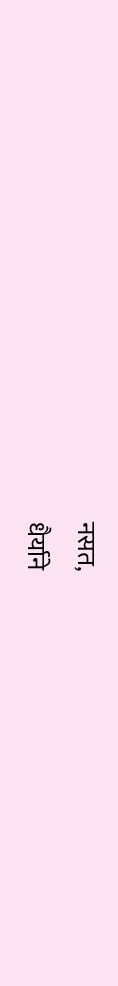नसत,
धैर्याने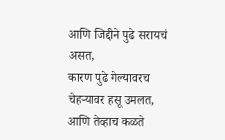आणि जिद्दीने पुढे सरायचं असत,
कारण पुढे गेल्यावरच चेहऱ्यावर हसू उमलत,
आणि तेव्हाच कळते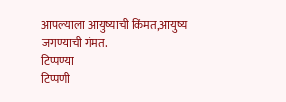आपल्याला आयुष्याची किंमत,आयुष्य जगण्याची गंमत.
टिप्पण्या
टिप्पणी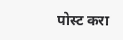पोस्ट करा